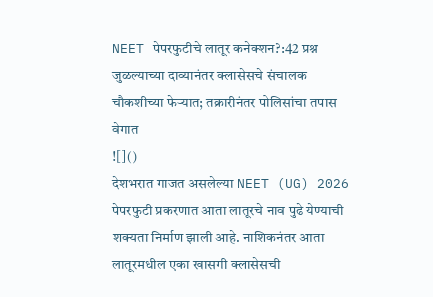NEET पेपरफुटीचे लातूर कनेक्शन?:42 प्रश्न जुळल्याच्या दाव्यानंतर क्लासेसचे संचालक चौकशीच्या फेऱ्यात; तक्रारीनंतर पोलिसांचा तपास वेगात
![]()
देशभरात गाजत असलेल्या NEET (UG) 2026 पेपरफुटी प्रकरणात आता लातूरचे नाव पुढे येण्याची शक्यता निर्माण झाली आहे. नाशिकनंतर आता लातूरमधील एका खासगी क्लासेसची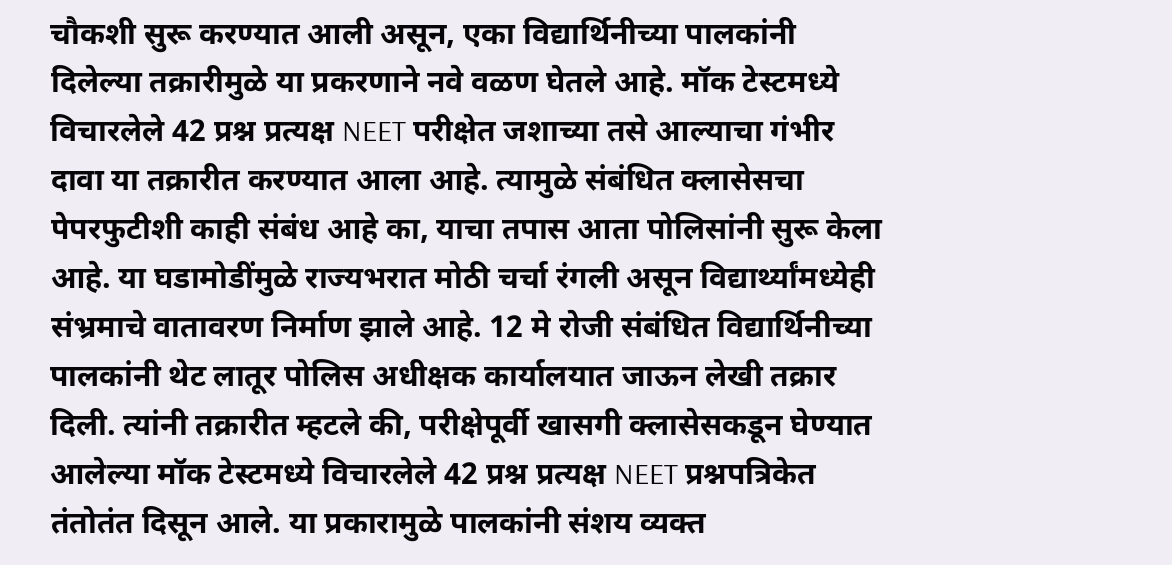चौकशी सुरू करण्यात आली असून, एका विद्यार्थिनीच्या पालकांनी दिलेल्या तक्रारीमुळे या प्रकरणाने नवे वळण घेतले आहे. मॉक टेस्टमध्ये विचारलेले 42 प्रश्न प्रत्यक्ष NEET परीक्षेत जशाच्या तसे आल्याचा गंभीर दावा या तक्रारीत करण्यात आला आहे. त्यामुळे संबंधित क्लासेसचा पेपरफुटीशी काही संबंध आहे का, याचा तपास आता पोलिसांनी सुरू केला आहे. या घडामोडींमुळे राज्यभरात मोठी चर्चा रंगली असून विद्यार्थ्यांमध्येही संभ्रमाचे वातावरण निर्माण झाले आहे. 12 मे रोजी संबंधित विद्यार्थिनीच्या पालकांनी थेट लातूर पोलिस अधीक्षक कार्यालयात जाऊन लेखी तक्रार दिली. त्यांनी तक्रारीत म्हटले की, परीक्षेपूर्वी खासगी क्लासेसकडून घेण्यात आलेल्या मॉक टेस्टमध्ये विचारलेले 42 प्रश्न प्रत्यक्ष NEET प्रश्नपत्रिकेत तंतोतंत दिसून आले. या प्रकारामुळे पालकांनी संशय व्यक्त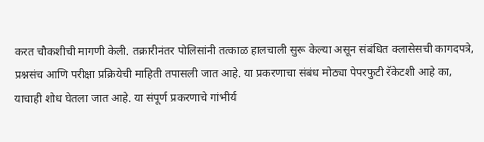करत चौकशीची मागणी केली. तक्रारीनंतर पोलिसांनी तत्काळ हालचाली सुरू केल्या असून संबंधित क्लासेसची कागदपत्रे, प्रश्नसंच आणि परीक्षा प्रक्रियेची माहिती तपासली जात आहे. या प्रकरणाचा संबंध मोठ्या पेपरफुटी रॅकेटशी आहे का, याचाही शोध घेतला जात आहे. या संपूर्ण प्रकरणाचे गांभीर्य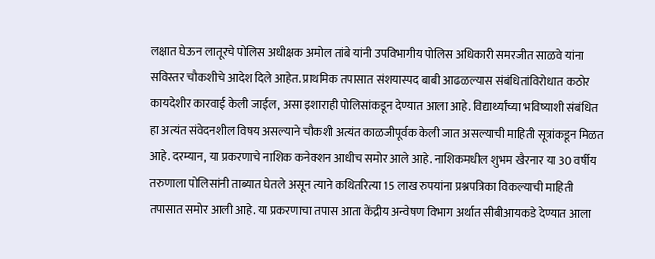लक्षात घेऊन लातूरचे पोलिस अधीक्षक अमोल तांबे यांनी उपविभागीय पोलिस अधिकारी समरजीत साळवे यांना सविस्तर चौकशीचे आदेश दिले आहेत. प्राथमिक तपासात संशयास्पद बाबी आढळल्यास संबंधितांविरोधात कठोर कायदेशीर कारवाई केली जाईल, असा इशाराही पोलिसांकडून देण्यात आला आहे. विद्यार्थ्यांच्या भविष्याशी संबंधित हा अत्यंत संवेदनशील विषय असल्याने चौकशी अत्यंत काळजीपूर्वक केली जात असल्याची माहिती सूत्रांकडून मिळत आहे. दरम्यान, या प्रकरणाचे नाशिक कनेक्शन आधीच समोर आले आहे. नाशिकमधील शुभम खैरनार या 30 वर्षीय तरुणाला पोलिसांनी ताब्यात घेतले असून त्याने कथितरित्या 15 लाख रुपयांना प्रश्नपत्रिका विकल्याची माहिती तपासात समोर आली आहे. या प्रकरणाचा तपास आता केंद्रीय अन्वेषण विभाग अर्थात सीबीआयकडे देण्यात आला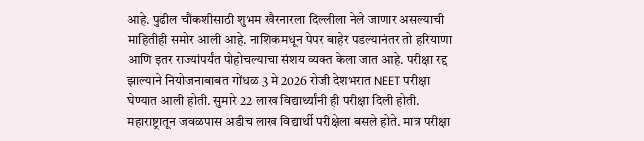आहे. पुढील चौकशीसाठी शुभम खैरनारला दिल्लीला नेले जाणार असल्याची माहितीही समोर आली आहे. नाशिकमधून पेपर बाहेर पडल्यानंतर तो हरियाणा आणि इतर राज्यांपर्यंत पोहोचल्याचा संशय व्यक्त केला जात आहे. परीक्षा रद्द झाल्याने नियोजनाबाबत गोंधळ 3 मे 2026 रोजी देशभरात NEET परीक्षा घेण्यात आली होती. सुमारे 22 लाख विद्यार्थ्यांनी ही परीक्षा दिली होती. महाराष्ट्रातून जवळपास अडीच लाख विद्यार्थी परीक्षेला बसले होते. मात्र परीक्षा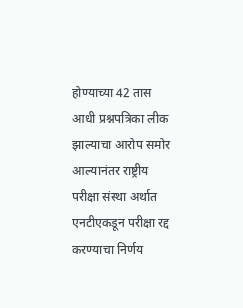होण्याच्या 42 तास आधी प्रश्नपत्रिका लीक झाल्याचा आरोप समोर आल्यानंतर राष्ट्रीय परीक्षा संस्था अर्थात एनटीएकडून परीक्षा रद्द करण्याचा निर्णय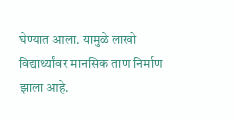घेण्यात आला. यामुळे लाखो विद्यार्थ्यांवर मानसिक ताण निर्माण झाला आहे.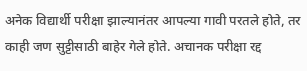अनेक विद्यार्थी परीक्षा झाल्यानंतर आपल्या गावी परतले होते, तर काही जण सुट्टीसाठी बाहेर गेले होते. अचानक परीक्षा रद्द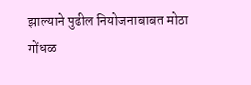झाल्याने पुढील नियोजनाबाबत मोठा गोंधळ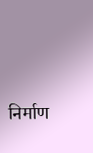निर्माण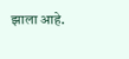झाला आहे.